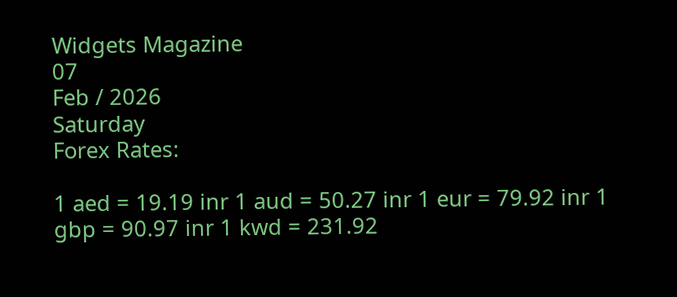Widgets Magazine
07
Feb / 2026
Saturday
Forex Rates:

1 aed = 19.19 inr 1 aud = 50.27 inr 1 eur = 79.92 inr 1 gbp = 90.97 inr 1 kwd = 231.92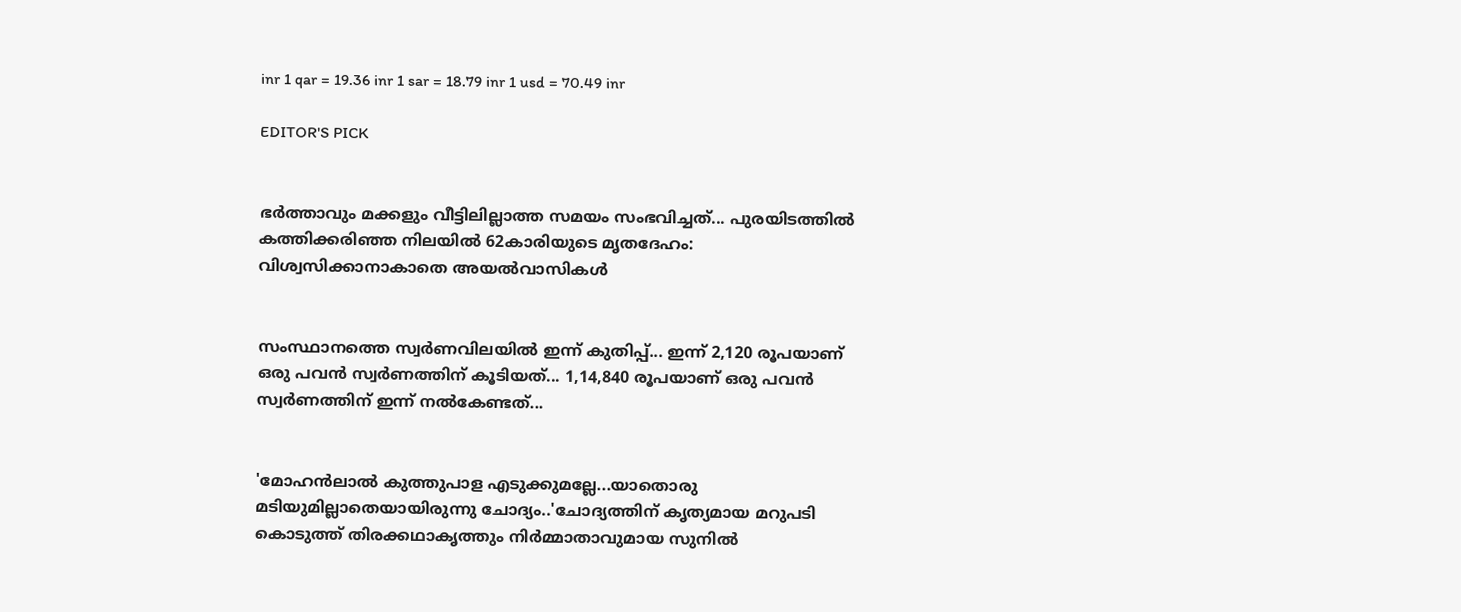inr 1 qar = 19.36 inr 1 sar = 18.79 inr 1 usd = 70.49 inr

EDITOR'S PICK


ഭർത്താവും മക്കളും വീട്ടിലില്ലാത്ത സമയം സംഭവിച്ചത്... പുരയിടത്തിൽ കത്തിക്കരിഞ്ഞ നിലയിൽ 62കാരിയുടെ മൃതദേഹം: വിശ്വസിക്കാനാകാതെ അയൽവാസികൾ


സംസ്ഥാനത്തെ സ്വർണവിലയിൽ ഇന്ന് കുതിപ്പ്... ഇന്ന് 2,120 രൂപയാണ് ഒരു പവൻ സ്വർണത്തിന് കൂടിയത്... 1,14,840 രൂപയാണ് ഒരു പവൻ സ്വർണത്തിന് ഇന്ന് നൽകേണ്ടത്...


'മോഹൻലാൽ കുത്തുപാള എടുക്കുമല്ലേ...യാതൊരു മടിയുമില്ലാതെയായിരുന്നു ചോദ്യം..'ചോദ്യത്തിന് കൃത്യമായ മറുപടി കൊടുത്ത് തിരക്കഥാകൃത്തും നിർമ്മാതാവുമായ സുനിൽ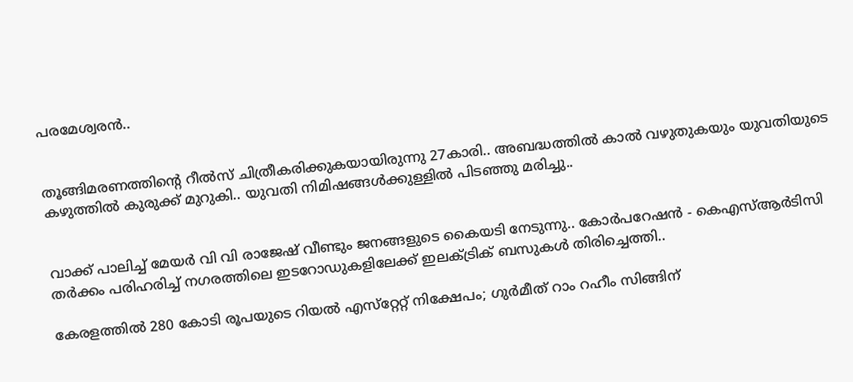പരമേശ്വരൻ..


തൂങ്ങിമരണത്തിന്റെ റീൽസ് ചിത്രീകരിക്കുകയായിരുന്നു 27കാരി.. അബദ്ധത്തിൽ കാൽ വഴുതുകയും യുവതിയുടെ കഴുത്തിൽ കുരുക്ക് മുറുകി.. യുവതി നിമിഷങ്ങൾക്കുള്ളിൽ പിടഞ്ഞു മരിച്ചു..


വാക്ക് പാലിച്ച് മേയർ വി വി രാജേഷ് വീണ്ടും ജനങ്ങളുടെ കൈയടി നേടുന്നു.. കോര്‍പറേഷന്‍ - കെഎസ്ആര്‍ടിസി തര്‍ക്കം പരിഹരിച്ച് നഗരത്തിലെ ഇടറോഡുകളിലേക്ക് ഇലക്ട്രിക് ബസുകള്‍ തിരിച്ചെത്തി..

കേരളത്തില്‍ 280 കോടി രൂപയുടെ റിയല്‍ എസ്‌റ്റേറ്റ് നിക്ഷേപം; ഗുര്‍മീത് റാം റഹീം സിങ്ങിന്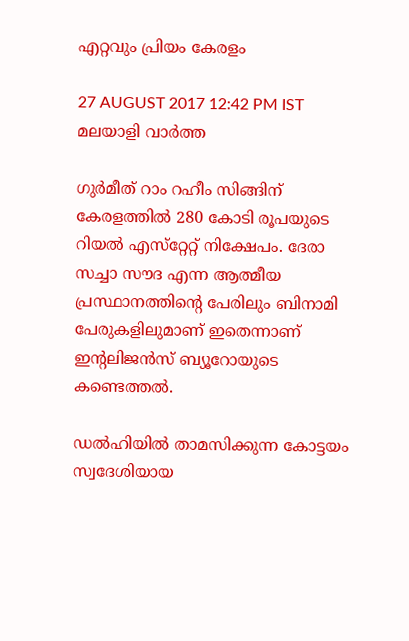എറ്റവും പ്രിയം കേരളം

27 AUGUST 2017 12:42 PM IST
മലയാളി വാര്‍ത്ത

ഗുര്‍മീത് റാം റഹീം സിങ്ങിന് കേരളത്തില്‍ 280 കോടി രൂപയുടെ റിയല്‍ എസ്‌റ്റേറ്റ് നിക്ഷേപം. ദേരാ സച്ചാ സൗദ എന്ന ആത്മീയ പ്രസ്ഥാനത്തിന്റെ പേരിലും ബിനാമി പേരുകളിലുമാണ് ഇതെന്നാണ് ഇന്റലിജന്‍സ് ബ്യൂറോയുടെ കണ്ടെത്തല്‍.

ഡല്‍ഹിയില്‍ താമസിക്കുന്ന കോട്ടയം സ്വദേശിയായ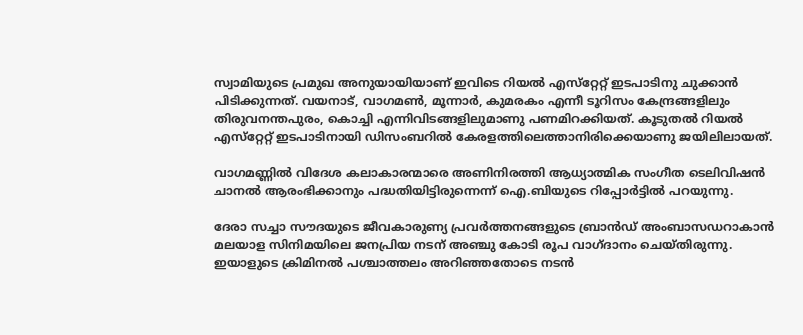സ്വാമിയുടെ പ്രമുഖ അനുയായിയാണ് ഇവിടെ റിയല്‍ എസ്‌റ്റേറ്റ് ഇടപാടിനു ചുക്കാന്‍ പിടിക്കുന്നത്. വയനാട്, വാഗമണ്‍, മൂന്നാര്‍, കുമരകം എന്നീ ടൂറിസം കേന്ദ്രങ്ങളിലും തിരുവനന്തപുരം, കൊച്ചി എന്നിവിടങ്ങളിലുമാണു പണമിറക്കിയത്. കൂടുതല്‍ റിയല്‍ എസ്‌റ്റേറ്റ് ഇടപാടിനായി ഡിസംബറില്‍ കേരളത്തിലെത്താനിരിക്കെയാണു ജയിലിലായത്.

വാഗമണ്ണില്‍ വിദേശ കലാകാരന്മാരെ അണിനിരത്തി ആധ്യാത്മിക സംഗീത ടെലിവിഷന്‍ ചാനല്‍ ആരംഭിക്കാനും പദ്ധതിയിട്ടിരുന്നെന്ന് ഐ.ബിയുടെ റിപ്പോര്‍ട്ടില്‍ പറയുന്നു.

ദേരാ സച്ചാ സൗദയുടെ ജീവകാരുണ്യ പ്രവര്‍ത്തനങ്ങളുടെ ബ്രാന്‍ഡ് അംബാസഡറാകാന്‍ മലയാള സിനിമയിലെ ജനപ്രിയ നടന് അഞ്ചു കോടി രൂപ വാഗ്ദാനം ചെയ്തിരുന്നു. ഇയാളുടെ ക്രിമിനല്‍ പശ്ചാത്തലം അറിഞ്ഞതോടെ നടന്‍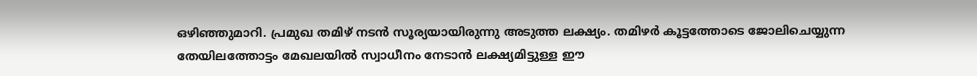ഒഴിഞ്ഞുമാറി. പ്രമുഖ തമിഴ് നടന്‍ സൂര്യയായിരുന്നു അടുത്ത ലക്ഷ്യം. തമിഴര്‍ കൂട്ടത്തോടെ ജോലിചെയ്യുന്ന തേയിലത്തോട്ടം മേഖലയില്‍ സ്വാധീനം നേടാന്‍ ലക്ഷ്യമിട്ടുള്ള ഈ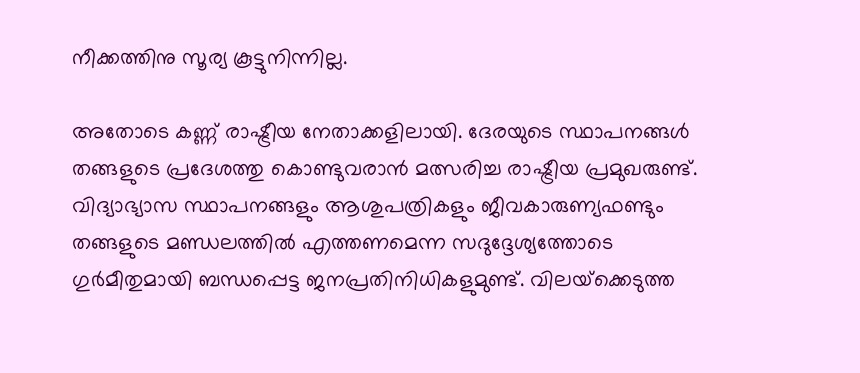നീക്കത്തിനു സൂര്യ കൂട്ടുനിന്നില്ല.

അതോടെ കണ്ണ് രാഷ്ട്രീയ നേതാക്കളിലായി. ദേരയുടെ സ്ഥാപനങ്ങള്‍ തങ്ങളുടെ പ്രദേശത്തു കൊണ്ടുവരാന്‍ മത്സരിച്ച രാഷ്ട്രീയ പ്രമുഖരുണ്ട്. വിദ്യാഭ്യാസ സ്ഥാപനങ്ങളും ആശുപത്രികളും ജീവകാരുണ്യഫണ്ടും തങ്ങളുടെ മണ്ഡലത്തില്‍ എത്തണമെന്ന സദുദ്ദേശ്യത്തോടെ ഗുര്‍മീതുമായി ബന്ധപ്പെട്ട ജനപ്രതിനിധികളുമുണ്ട്. വിലയ്‌ക്കെടുത്ത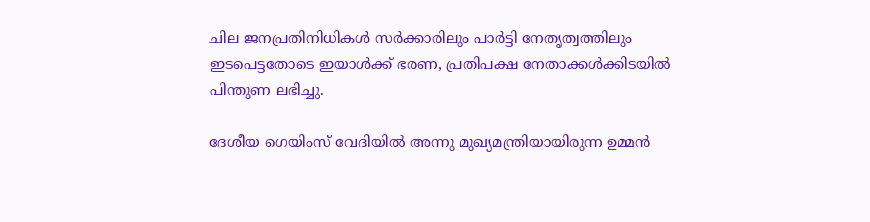ചില ജനപ്രതിനിധികള്‍ സര്‍ക്കാരിലും പാര്‍ട്ടി നേതൃത്വത്തിലും ഇടപെട്ടതോടെ ഇയാള്‍ക്ക് ഭരണ, പ്രതിപക്ഷ നേതാക്കള്‍ക്കിടയില്‍ പിന്തുണ ലഭിച്ചു.

ദേശീയ ഗെയിംസ് വേദിയില്‍ അന്നു മുഖ്യമന്ത്രിയായിരുന്ന ഉമ്മന്‍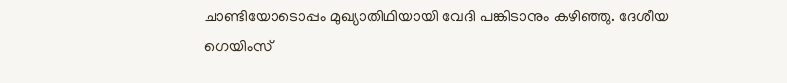ചാണ്ടിയോടൊപ്പം മുഖ്യാതിഥിയായി വേദി പങ്കിടാനും കഴിഞ്ഞു. ദേശീയ ഗെയിംസ്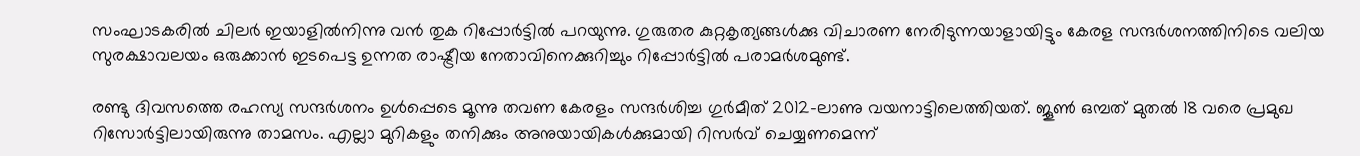സംഘാടകരില്‍ ചിലര്‍ ഇയാളില്‍നിന്നു വന്‍ തുക റിപ്പോര്‍ട്ടില്‍ പറയുന്നു. ഗുരുതര കുറ്റകൃത്യങ്ങള്‍ക്കു വിചാരണ നേരിടുന്നയാളായിട്ടും കേരള സന്ദര്‍ശനത്തിനിടെ വലിയ സുരക്ഷാവലയം ഒരുക്കാന്‍ ഇടപെട്ട ഉന്നത രാഷ്ട്രീയ നേതാവിനെക്കുറിച്ചും റിപ്പോര്‍ട്ടില്‍ പരാമര്‍ശമുണ്ട്.

രണ്ടു ദിവസത്തെ രഹസ്യ സന്ദര്‍ശനം ഉള്‍പ്പെടെ മൂന്നു തവണ കേരളം സന്ദര്‍ശിച്ച ഗുര്‍മീത് 2012-ലാണു വയനാട്ടിലെത്തിയത്. ജൂണ്‍ ഒമ്പത് മുതല്‍ 18 വരെ പ്രമുഖ റിസോര്‍ട്ടിലായിരുന്നു താമസം. എല്ലാ മുറികളും തനിക്കും അനുയായികള്‍ക്കുമായി റിസര്‍വ് ചെയ്യണമെന്ന്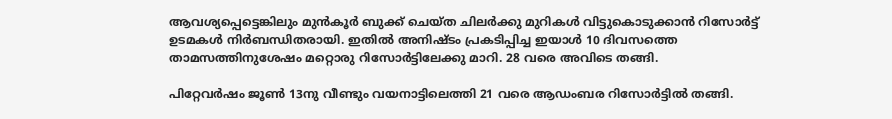ആവശ്യപ്പെട്ടെങ്കിലും മുന്‍കൂര്‍ ബുക്ക് ചെയ്ത ചിലര്‍ക്കു മുറികള്‍ വിട്ടുകൊടുക്കാന്‍ റിസോര്‍ട്ട് ഉടമകള്‍ നിര്‍ബന്ധിതരായി. ഇതില്‍ അനിഷ്ടം പ്രകടിപ്പിച്ച ഇയാള്‍ 10 ദിവസത്തെ താമസത്തിനുശേഷം മറ്റൊരു റിസോര്‍ട്ടിലേക്കു മാറി. 28 വരെ അവിടെ തങ്ങി.

പിറ്റേവര്‍ഷം ജൂണ്‍ 13നു വീണ്ടും വയനാട്ടിലെത്തി 21 വരെ ആഡംബര റിസോര്‍ട്ടില്‍ തങ്ങി.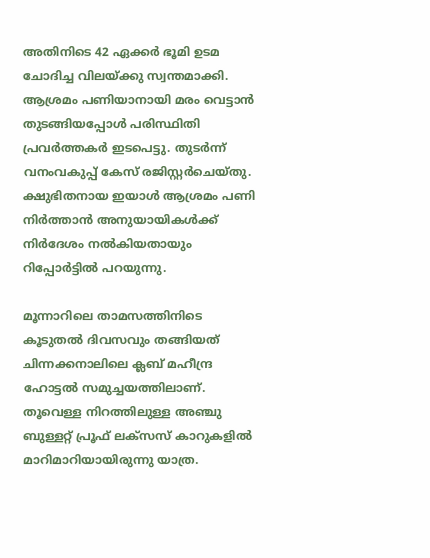അതിനിടെ 42 ഏക്കര്‍ ഭൂമി ഉടമ ചോദിച്ച വിലയ്ക്കു സ്വന്തമാക്കി. ആശ്രമം പണിയാനായി മരം വെട്ടാന്‍ തുടങ്ങിയപ്പോള്‍ പരിസ്ഥിതി പ്രവര്‍ത്തകര്‍ ഇടപെട്ടു. തുടര്‍ന്ന് വനംവകുപ്പ് കേസ് രജിസ്റ്റര്‍ചെയ്തു. ക്ഷുഭിതനായ ഇയാള്‍ ആശ്രമം പണി നിര്‍ത്താന്‍ അനുയായികള്‍ക്ക് നിര്‍ദേശം നല്‍കിയതായും റിപ്പോര്‍ട്ടില്‍ പറയുന്നു.

മൂന്നാറിലെ താമസത്തിനിടെ കൂടുതല്‍ ദിവസവും തങ്ങിയത് ചിന്നക്കനാലിലെ ക്ലബ് മഹീന്ദ്ര ഹോട്ടല്‍ സമുച്ചയത്തിലാണ്. തൂവെള്ള നിറത്തിലുള്ള അഞ്ചു ബുള്ളറ്റ് പ്രൂഫ് ലക്‌സസ് കാറുകളില്‍ മാറിമാറിയായിരുന്നു യാത്ര.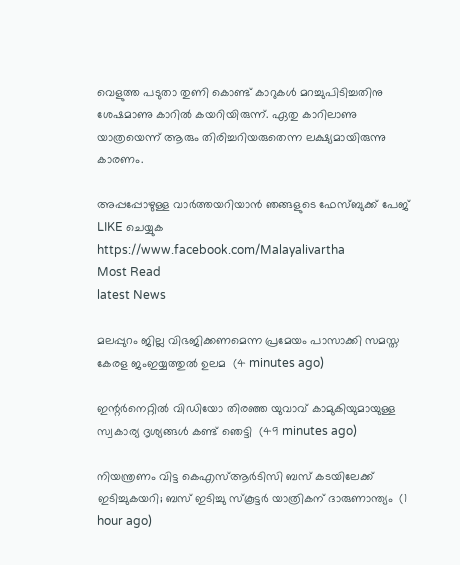വെളുത്ത പടുതാ തുണി കൊണ്ട് കാറുകള്‍ മറച്ചുപിടിച്ചതിനു ശേഷമാണു കാറില്‍ കയറിയിരുന്ന്. ഏതു കാറിലാണു യാത്രയെന്ന് ആരും തിരിച്ചറിയരുതെന്ന ലക്ഷ്യമായിരുന്നു കാരണം.

അപ്പപ്പോഴുള്ള വാര്‍ത്തയറിയാന്‍ ഞങ്ങളുടെ ഫേസ്‌ബുക്ക്‌ പേജ് LIKE ചെയ്യുക
https://www.facebook.com/Malayalivartha
Most Read
latest News

മലപ്പുറം ജില്ല വിഭജിക്കണമെന്ന പ്രമേയം പാസാക്കി സമസ്ത കേരള ജംഇയ്യത്തുല്‍ ഉലമ  (4 minutes ago)

ഇന്റര്‍നെറ്റില്‍ വിഡിയോ തിരഞ്ഞ യുവാവ് കാമുകിയുമായുള്ള സ്വകാര്യ ദൃശ്യങ്ങള്‍ കണ്ട് ഞെട്ടി  (49 minutes ago)

നിയന്ത്രണം വിട്ട കെഎസ്ആര്‍ടിസി ബസ് കടയിലേക്ക് ഇടിച്ചുകയറി; ബസ് ഇടിച്ചു സ്‌കൂട്ടര്‍ യാത്രികന് ദാരുണാന്ത്യം  (1 hour ago)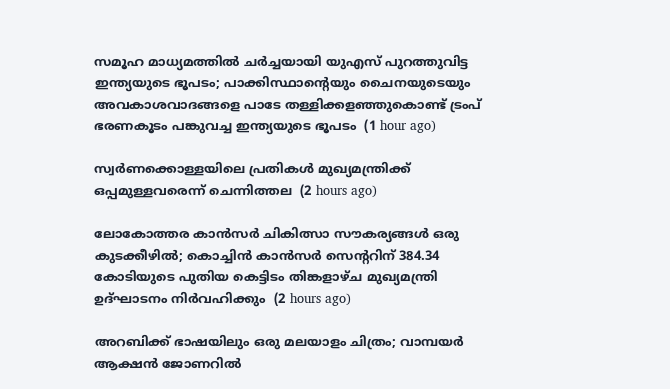സമൂഹ മാധ്യമത്തില്‍ ചര്‍ച്ചയായി യുഎസ് പുറത്തുവിട്ട ഇന്ത്യയുടെ ഭൂപടം; പാക്കിസ്ഥാന്റെയും ചൈനയുടെയും അവകാശവാദങ്ങളെ പാടേ തള്ളിക്കളഞ്ഞുകൊണ്ട് ട്രംപ് ഭരണകൂടം പങ്കുവച്ച ഇന്ത്യയുടെ ഭൂപടം  (1 hour ago)

സ്വര്‍ണക്കൊള്ളയിലെ പ്രതികള്‍ മുഖ്യമന്ത്രിക്ക് ഒപ്പമുള്ളവരെന്ന് ചെന്നിത്തല  (2 hours ago)

ലോകോത്തര കാന്‍സര്‍ ചികിത്സാ സൗകര്യങ്ങള്‍ ഒരു കുടക്കീഴില്‍; കൊച്ചിന്‍ കാന്‍സര്‍ സെന്ററിന് 384.34 കോടിയുടെ പുതിയ കെട്ടിടം തിങ്കളാഴ്ച മുഖ്യമന്ത്രി ഉദ്ഘാടനം നിര്‍വഹിക്കും  (2 hours ago)

അറബിക്ക് ഭാഷയിലും ഒരു മലയാളം ചിത്രം; വാമ്പയർ ആക്ഷൻ ജോണറിൽ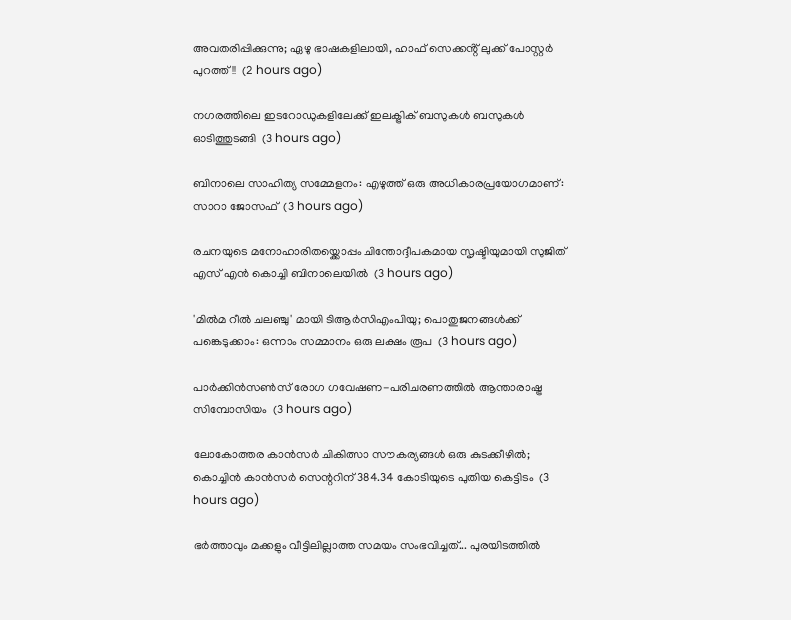അവതരിപ്പിക്കുന്നു; ഏഴു ഭാഷകളിലായി, ഹാഫ് സെക്കൻ്റ് ലുക്ക് പോസ്റ്റർ പുറത്ത്!!  (2 hours ago)

നഗരത്തിലെ ഇടറോഡുകളിലേക്ക് ഇലക്ട്രിക് ബസുകള്‍ ബസുകള്‍ ഓടിത്തുടങ്ങി  (3 hours ago)

ബിനാലെ സാഹിത്യ സമ്മേളനം: എഴുത്ത് ഒരു അധികാരപ്രയോഗമാണ്: സാറാ ജോസഫ്  (3 hours ago)

രചനയുടെ മനോഹാരിതയ്ക്കൊപ്പം ചിന്തോദ്ദീപകമായ സൃഷ്ടിയുമായി സുജിത് എസ് എൻ കൊച്ചി ബിനാലെയില്‍  (3 hours ago)

'മില്‍മ റീല്‍ ചലഞ്ചു' മായി ടിആര്‍സിഎംപിയു; പൊതുജനങ്ങള്‍ക്ക് പങ്കെടുക്കാം: ഒന്നാം സമ്മാനം ഒരു ലക്ഷം രൂപ  (3 hours ago)

പാര്‍ക്കിന്‍സണ്‍സ് രോഗ ഗവേഷണ-പരിചരണത്തില്‍ ആന്താരാഷ്ട്ര സിമ്പോസിയം  (3 hours ago)

ലോകോത്തര കാന്‍സര്‍ ചികിത്സാ സൗകര്യങ്ങള്‍ ഒരു കുടക്കീഴില്‍; കൊച്ചിന്‍ കാന്‍സര്‍ സെന്ററിന് 384.34 കോടിയുടെ പുതിയ കെട്ടിടം  (3 hours ago)

ഭർത്താവും മക്കളും വീട്ടിലില്ലാത്ത സമയം സംഭവിച്ചത്... പുരയിടത്തിൽ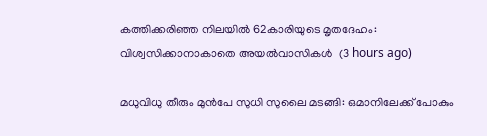കത്തിക്കരിഞ്ഞ നിലയിൽ 62കാരിയുടെ മൃതദേഹം: വിശ്വസിക്കാനാകാതെ അയൽവാസികൾ  (3 hours ago)

മധുവിധു തീരും മുൻപേ സുധി സുലൈ മടങ്ങി: ഒമാനിലേക്ക് പോകും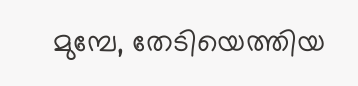മുമ്പേ, തേടിയെത്തിയ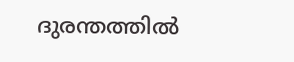ദുരന്തത്തിൽ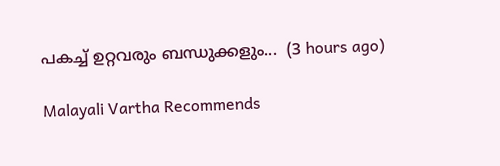പകച്ച് ഉറ്റവരും ബന്ധുക്കളും...  (3 hours ago)

Malayali Vartha Recommends